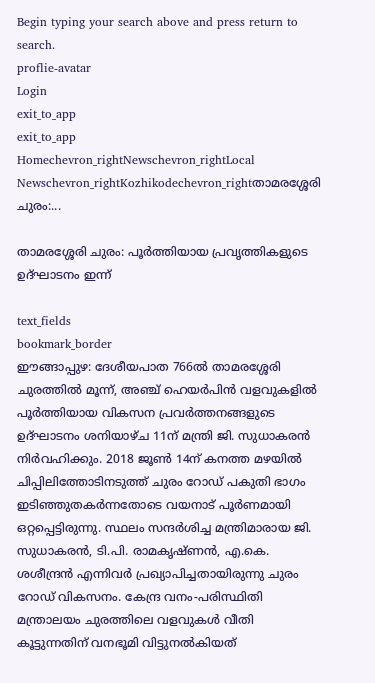Begin typing your search above and press return to search.
proflie-avatar
Login
exit_to_app
exit_to_app
Homechevron_rightNewschevron_rightLocal Newschevron_rightKozhikodechevron_rightതാമരശ്ശേരി ചുരം:...

താമരശ്ശേരി ചുരം: പൂർത്തിയായ പ്രവൃത്തികളുടെ ഉദ്ഘാടനം ഇന്ന്

text_fields
bookmark_border
ഈങ്ങാപ്പുഴ: ദേശീയപാത 766ൽ താമരശ്ശേരി ചുരത്തിൽ മൂന്ന്, അഞ്ച് ഹെയർപിൻ വളവുകളിൽ പൂർത്തിയായ വികസന പ്രവർത്തനങ്ങളുടെ ഉദ്ഘാടനം ശനിയാഴ്ച 11ന് മന്ത്രി ജി. സുധാകരന്‍ നിർവഹിക്കും. 2018 ജൂൺ 14ന് കനത്ത മഴയിൽ ചിപ്പിലിത്തോടിനടുത്ത് ചുരം റോഡ് പകുതി ഭാഗം ഇടിഞ്ഞുതകർന്നതോടെ വയനാട് പൂർണമായി ഒറ്റപ്പെട്ടിരുന്നു. സ്ഥലം സന്ദർശിച്ച മന്ത്രിമാരായ ജി. സുധാകരൻ, ടി.പി. രാമകൃഷ്ണൻ, എ.കെ. ശശീന്ദ്രൻ എന്നിവർ പ്രഖ്യാപിച്ചതായിരുന്നു ചുരം റോഡ് വികസനം. കേന്ദ്ര വനം-പരിസ്ഥിതി മന്ത്രാലയം ചുരത്തിലെ വളവുകൾ വീതി കൂട്ടുന്നതിന് വനഭൂമി വിട്ടുനൽകിയത്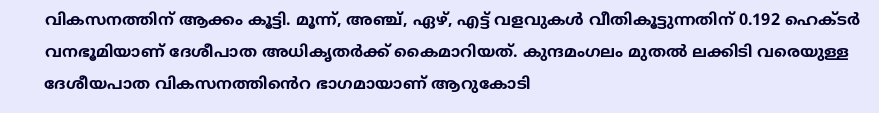വികസനത്തിന് ആക്കം കൂട്ടി. മൂന്ന്, അഞ്ച്, ഏഴ്, എട്ട് വളവുകൾ വീതികൂട്ടുന്നതിന് 0.192 ഹെക്ടർ വനഭൂമിയാണ് ദേശീപാത അധികൃതർക്ക് കൈമാറിയത്. കുന്ദമംഗലം മുതൽ ലക്കിടി വരെയുള്ള ദേശീയപാത വികസനത്തി‍ൻെറ ഭാഗമായാണ് ആറുകോടി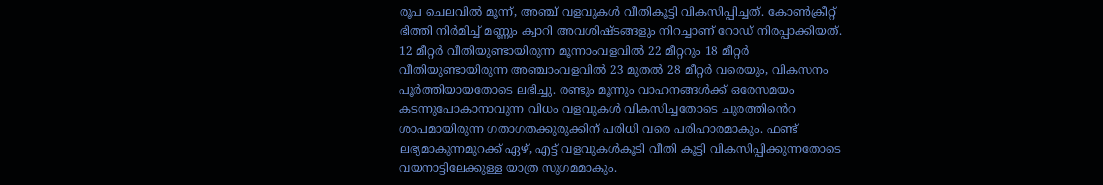രൂപ ചെലവിൽ മൂന്ന്, അഞ്ച് വളവുകൾ വീതികൂട്ടി വികസിപ്പിച്ചത്. കോൺക്രീറ്റ് ഭിത്തി നിർമിച്ച് മണ്ണും ക്വാറി അവശിഷ്ടങ്ങളും നിറച്ചാണ് റോഡ് നിരപ്പാക്കിയത്. 12 മീറ്റർ വീതിയുണ്ടായിരുന്ന മൂന്നാംവളവിൽ 22 മീറ്ററും 18 മീറ്റർ വീതിയുണ്ടായിരുന്ന അഞ്ചാംവളവിൽ 23 മുതൽ 28 മീറ്റർ വരെയും, വികസനം പൂർത്തിയായതോടെ ലഭിച്ചു. രണ്ടും മൂന്നും വാഹനങ്ങൾക്ക് ഒരേസമയം കടന്നുപോകാനാവുന്ന വിധം വളവുകൾ വികസിച്ചതോടെ ചുരത്തിൻെറ ശാപമായിരുന്ന ഗതാഗതക്കുരുക്കിന് പരിധി വരെ പരിഹാരമാകും. ഫണ്ട് ലഭ്യമാകുന്നമുറക്ക് ഏഴ്, എട്ട് വളവുകൾകൂടി വീതി കൂട്ടി വികസിപ്പിക്കുന്നതോടെ വയനാട്ടിലേക്കുള്ള യാത്ര സുഗമമാകും.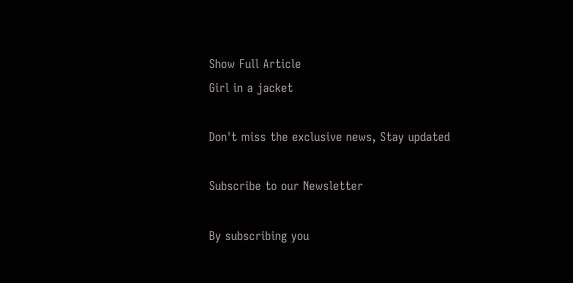Show Full Article
Girl in a jacket

Don't miss the exclusive news, Stay updated

Subscribe to our Newsletter

By subscribing you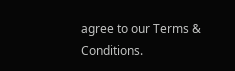agree to our Terms & Conditions.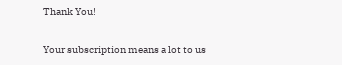Thank You!

Your subscription means a lot to us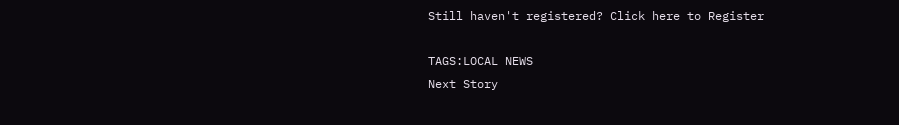Still haven't registered? Click here to Register

TAGS:LOCAL NEWS
Next Story